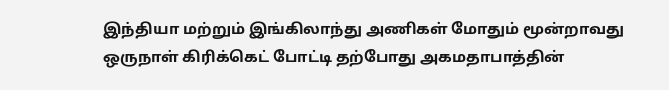இந்தியா மற்றும் இங்கிலாந்து அணிகள் மோதும் மூன்றாவது ஒருநாள் கிரிக்கெட் போட்டி தற்போது அகமதாபாத்தின்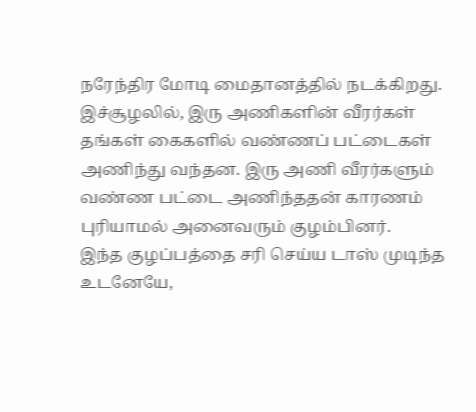நரேந்திர மோடி மைதானத்தில் நடக்கிறது. இச்சூழலில், இரு அணிகளின் வீரர்கள் தங்கள் கைகளில் வண்ணப் பட்டைகள் அணிந்து வந்தன. இரு அணி வீரர்களும் வண்ண பட்டை அணிந்ததன் காரணம் புரியாமல் அனைவரும் குழம்பினர்.
இந்த குழப்பத்தை சரி செய்ய டாஸ் முடிந்த உடனேயே,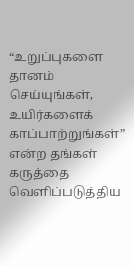“உறுப்புகளை தானம் செய்யுங்கள், உயிர்களைக் காப்பாற்றுங்கள்” என்ற தங்கள் கருத்தை வெளிப்படுத்திய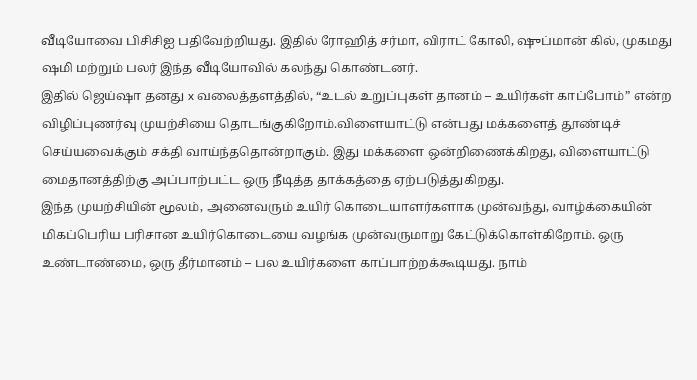வீடியோவை பிசிசிஐ பதிவேற்றியது. இதில் ரோஹித் சர்மா, விராட் கோலி, ஷுப்மான் கில், முகமது ஷமி மற்றும் பலர் இந்த வீடியோவில் கலந்து கொண்டனர்.
இதில் ஜெய்ஷா தனது x வலைத்தளத்தில், “உடல் உறுப்புகள் தானம் – உயிர்கள் காப்போம்” என்ற விழிப்புணர்வு முயற்சியை தொடங்குகிறோம்.விளையாட்டு என்பது மக்களைத் தூண்டிச் செய்யவைக்கும் சக்தி வாய்ந்ததொன்றாகும். இது மக்களை ஒன்றிணைக்கிறது, விளையாட்டு மைதானத்திற்கு அப்பாற்பட்ட ஒரு நீடித்த தாக்கத்தை ஏற்படுத்துகிறது.
இந்த முயற்சியின் மூலம், அனைவரும் உயிர் கொடையாளர்களாக முன்வந்து, வாழ்க்கையின் மிகப்பெரிய பரிசான உயிர்கொடையை வழங்க முன்வருமாறு கேட்டுக்கொள்கிறோம். ஒரு உண்டாண்மை, ஒரு தீர்மானம் – பல உயிர்களை காப்பாற்றக்கூடியது. நாம்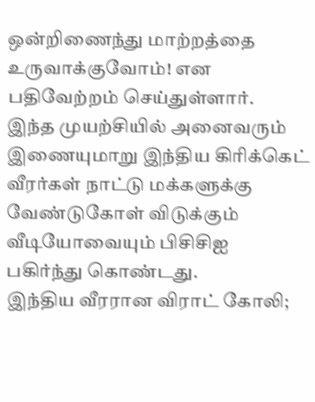ஒன்றிணைந்து மாற்றத்தை உருவாக்குவோம்! என பதிவேற்றம் செய்துள்ளார்.
இந்த முயற்சியில் அனைவரும் இணையுமாறு இந்திய கிரிக்கெட் வீரர்கள் நாட்டு மக்களுக்கு வேண்டுகோள் விடுக்கும் வீடியோவையும் பிசிசிஐ பகிர்ந்து கொண்டது.
இந்திய வீரரான விராட் கோலி;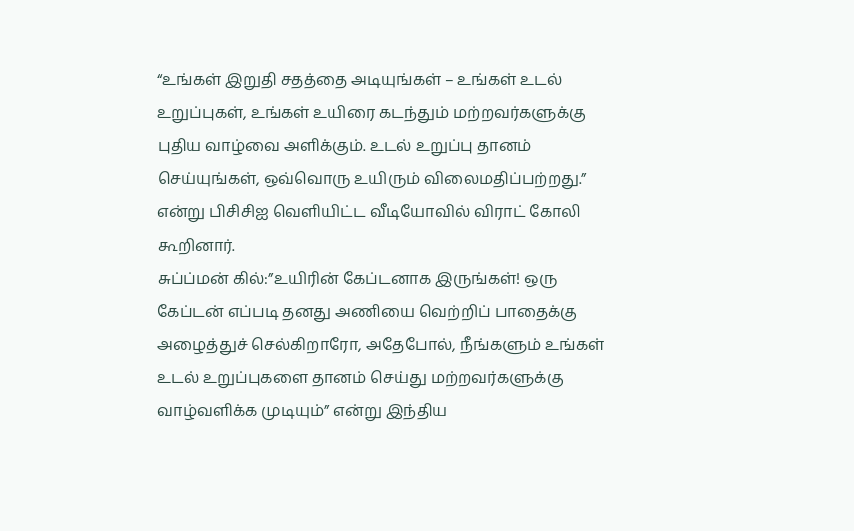“உங்கள் இறுதி சதத்தை அடியுங்கள் – உங்கள் உடல் உறுப்புகள், உங்கள் உயிரை கடந்தும் மற்றவர்களுக்கு புதிய வாழ்வை அளிக்கும். உடல் உறுப்பு தானம் செய்யுங்கள், ஒவ்வொரு உயிரும் விலைமதிப்பற்றது.” என்று பிசிசிஐ வெளியிட்ட வீடியோவில் விராட் கோலி கூறினார்.
சுப்ப்மன் கில்:”உயிரின் கேப்டனாக இருங்கள்! ஒரு கேப்டன் எப்படி தனது அணியை வெற்றிப் பாதைக்கு அழைத்துச் செல்கிறாரோ, அதேபோல், நீங்களும் உங்கள் உடல் உறுப்புகளை தானம் செய்து மற்றவர்களுக்கு வாழ்வளிக்க முடியும்” என்று இந்திய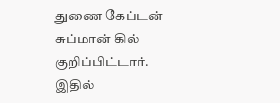துணை கேப்டன் சுப்மான் கில் குறிப்பிட்டார்.
இதில்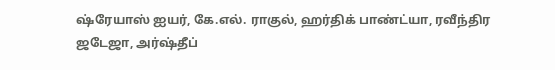ஷ்ரேயாஸ் ஐயர், கே.எல். ராகுல், ஹர்திக் பாண்ட்யா, ரவீந்திர ஜடேஜா, அர்ஷ்தீப்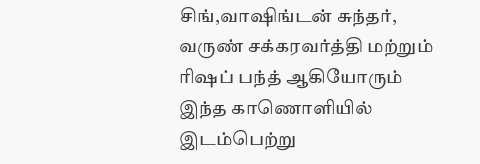சிங்,வாஷிங்டன் சுந்தர், வருண் சக்கரவர்த்தி மற்றும் ரிஷப் பந்த் ஆகியோரும் இந்த காணொளியில் இடம்பெற்று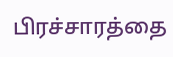பிரச்சாரத்தை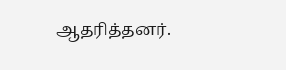ஆதரித்தனர்.